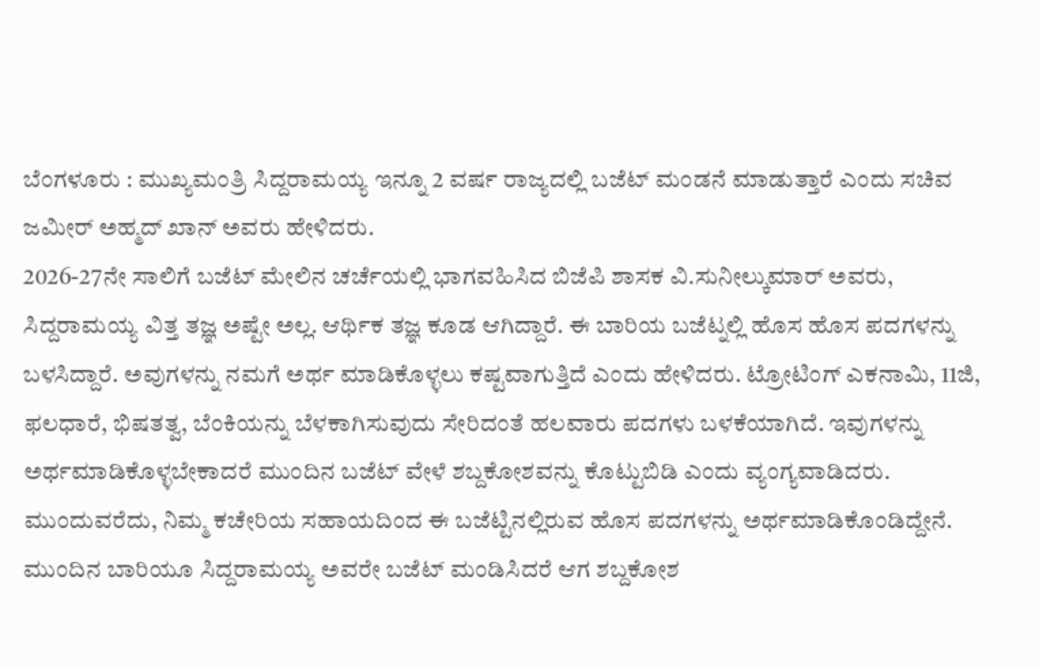ಬೆಂಗಳೂರು : ಮುಖ್ಯಮಂತ್ರಿ ಸಿದ್ದರಾಮಯ್ಯ ಇನ್ನೂ 2 ವರ್ಷ ರಾಜ್ಯದಲ್ಲಿ ಬಜೆಟ್ ಮಂಡನೆ ಮಾಡುತ್ತಾರೆ ಎಂದು ಸಚಿವ ಜಮೀರ್ ಅಹ್ಮದ್ ಖಾನ್ ಅವರು ಹೇಳಿದರು.
2026-27ನೇ ಸಾಲಿಗೆ ಬಜೆಟ್ ಮೇಲಿನ ಚರ್ಚೆಯಲ್ಲಿ ಭಾಗವಹಿಸಿದ ಬಿಜೆಪಿ ಶಾಸಕ ವಿ.ಸುನೀಲ್ಕುಮಾರ್ ಅವರು, ಸಿದ್ದರಾಮಯ್ಯ ವಿತ್ತ ತಜ್ಞ ಅಷ್ಟೇ ಅಲ್ಲ. ಆರ್ಥಿಕ ತಜ್ಞ ಕೂಡ ಆಗಿದ್ದಾರೆ. ಈ ಬಾರಿಯ ಬಜೆಟ್ನಲ್ಲಿ ಹೊಸ ಹೊಸ ಪದಗಳನ್ನು ಬಳಸಿದ್ದಾರೆ. ಅವುಗಳನ್ನು ನಮಗೆ ಅರ್ಥ ಮಾಡಿಕೊಳ್ಳಲು ಕಷ್ಟವಾಗುತ್ತಿದೆ ಎಂದು ಹೇಳಿದರು. ಟ್ರೋಟಿಂಗ್ ಎಕನಾಮಿ, 11ಜಿ, ಫಲಧಾರೆ, ಭಿಷತತ್ವ, ಬೆಂಕಿಯನ್ನು ಬೆಳಕಾಗಿಸುವುದು ಸೇರಿದಂತೆ ಹಲವಾರು ಪದಗಳು ಬಳಕೆಯಾಗಿದೆ. ಇವುಗಳನ್ನು ಅರ್ಥಮಾಡಿಕೊಳ್ಳಬೇಕಾದರೆ ಮುಂದಿನ ಬಜೆಟ್ ವೇಳೆ ಶಬ್ದಕೋಶವನ್ನು ಕೊಟ್ಟುಬಿಡಿ ಎಂದು ವ್ಯಂಗ್ಯವಾಡಿದರು.
ಮುಂದುವರೆದು, ನಿಮ್ಮ ಕಚೇರಿಯ ಸಹಾಯದಿಂದ ಈ ಬಜೆಟ್ಟಿನಲ್ಲಿರುವ ಹೊಸ ಪದಗಳನ್ನು ಅರ್ಥಮಾಡಿಕೊಂಡಿದ್ದೇನೆ. ಮುಂದಿನ ಬಾರಿಯೂ ಸಿದ್ದರಾಮಯ್ಯ ಅವರೇ ಬಜೆಟ್ ಮಂಡಿಸಿದರೆ ಆಗ ಶಬ್ದಕೋಶ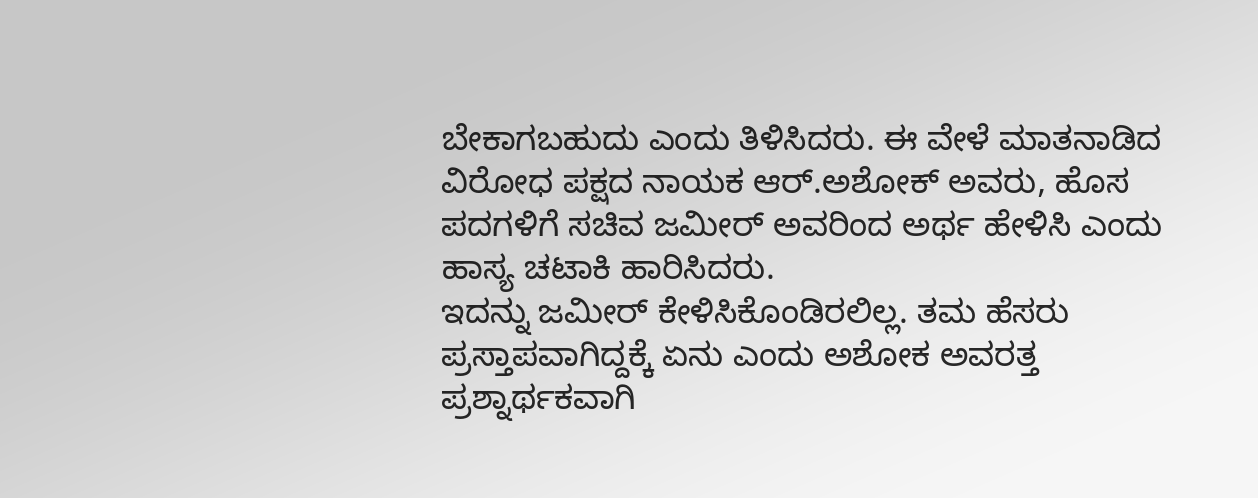ಬೇಕಾಗಬಹುದು ಎಂದು ತಿಳಿಸಿದರು. ಈ ವೇಳೆ ಮಾತನಾಡಿದ ವಿರೋಧ ಪಕ್ಷದ ನಾಯಕ ಆರ್.ಅಶೋಕ್ ಅವರು, ಹೊಸ ಪದಗಳಿಗೆ ಸಚಿವ ಜಮೀರ್ ಅವರಿಂದ ಅರ್ಥ ಹೇಳಿಸಿ ಎಂದು ಹಾಸ್ಯ ಚಟಾಕಿ ಹಾರಿಸಿದರು.
ಇದನ್ನು ಜಮೀರ್ ಕೇಳಿಸಿಕೊಂಡಿರಲಿಲ್ಲ. ತಮ ಹೆಸರು ಪ್ರಸ್ತಾಪವಾಗಿದ್ದಕ್ಕೆ ಏನು ಎಂದು ಅಶೋಕ ಅವರತ್ತ ಪ್ರಶ್ನಾರ್ಥಕವಾಗಿ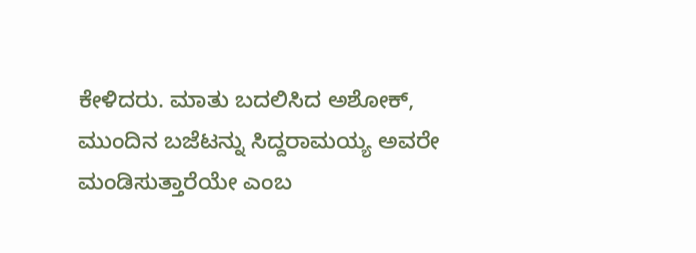ಕೇಳಿದರು. ಮಾತು ಬದಲಿಸಿದ ಅಶೋಕ್, ಮುಂದಿನ ಬಜೆಟನ್ನು ಸಿದ್ದರಾಮಯ್ಯ ಅವರೇ ಮಂಡಿಸುತ್ತಾರೆಯೇ ಎಂಬ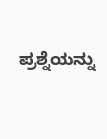ಪ್ರಶ್ನೆಯನ್ನು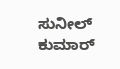ಸುನೀಲ್ ಕುಮಾರ್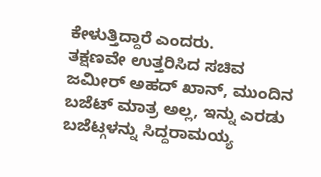ಕೇಳುತ್ತಿದ್ದಾರೆ ಎಂದರು.
ತಕ್ಷಣವೇ ಉತ್ತರಿಸಿದ ಸಚಿವ ಜಮೀರ್ ಅಹದ್ ಖಾನ್, ಮುಂದಿನ ಬಜೆಟ್ ಮಾತ್ರ ಅಲ್ಲ, ಇನ್ನು ಎರಡು ಬಜೆಟ್ಗಳನ್ನು ಸಿದ್ದರಾಮಯ್ಯ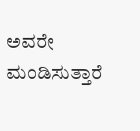ಅವರೇ ಮಂಡಿಸುತ್ತಾರೆ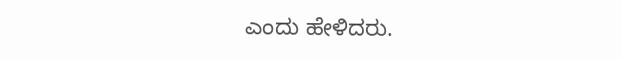ಎಂದು ಹೇಳಿದರು.